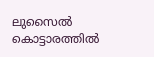ലുസൈൽ കൊട്ടാരത്തിൽ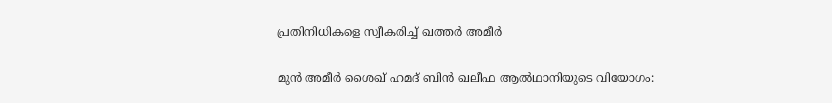പ്രതിനിധികളെ സ്വീകരിച്ച് ഖത്തർ അമീർ

മുൻ അമീർ ശൈഖ് ഹമദ് ബിൻ ഖലീഫ ആൽഥാനിയുടെ വിയോഗം: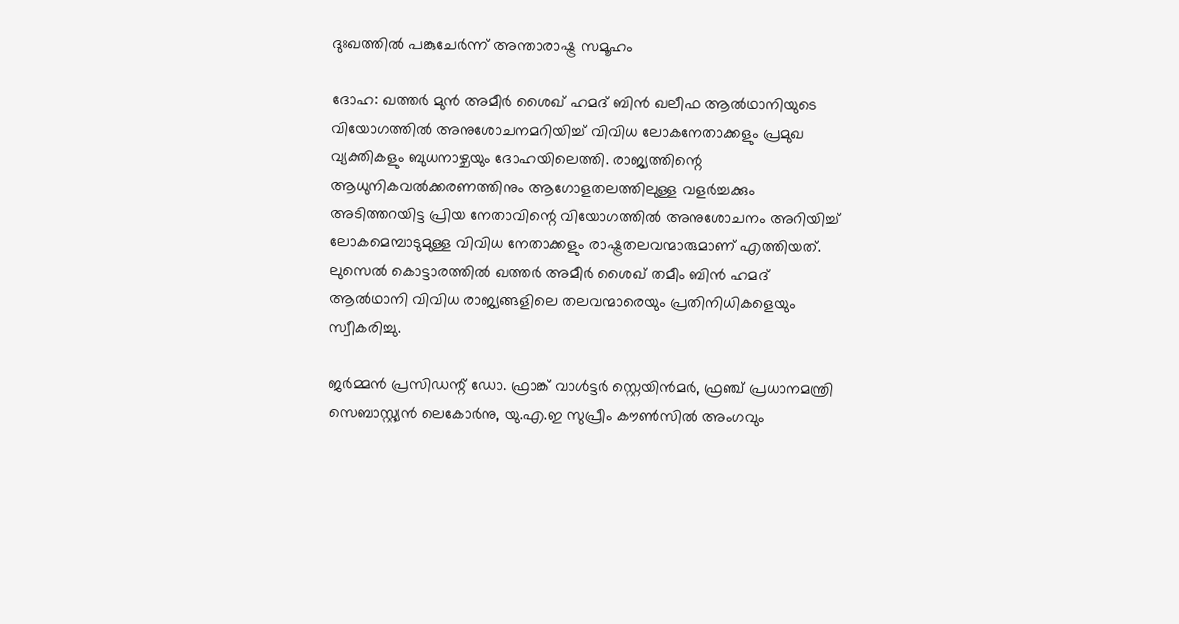ദുഃഖത്തിൽ പങ്കുചേർന്ന് അന്താരാഷ്ട്ര സമൂഹം

ദോഹ: ഖത്തർ മുൻ അമീർ ശൈഖ് ഹമദ് ബിൻ ഖലീഫ ആൽഥാനിയുടെ വിയോഗത്തിൽ അനുശോചനമറിയിച്ച് വിവിധ ലോകനേതാക്കളും പ്രമുഖ വ്യക്തികളും ബുധനാഴ്ചയും ദോഹയിലെത്തി. രാജ്യത്തിന്റെ ആധുനികവൽക്കരണത്തിനും ആഗോളതലത്തിലുള്ള വളർച്ചക്കും അടിത്തറയിട്ട പ്രിയ നേതാവിന്റെ വിയോഗത്തിൽ അനുശോചനം അറിയിച്ച് ലോകമെമ്പാടുമുള്ള വിവിധ നേതാക്കളും രാഷ്ട്രതലവന്മാരുമാണ് എത്തിയത്. ലുസെൽ കൊട്ടാരത്തിൽ ഖത്തർ അമീർ ശൈഖ് തമീം ബിൻ ഹമദ് ആൽഥാനി വിവിധ രാജ്യങ്ങളിലെ തലവന്മാരെയും പ്രതിനിധികളെയും സ്വീകരിച്ചു.

ജർമ്മൻ പ്രസിഡന്റ് ഡോ. ഫ്രാങ്ക് വാൾട്ടർ സ്റ്റെയിൻമർ, ഫ്രഞ്ച് പ്രധാനമന്ത്രി സെബാസ്റ്റ്യൻ ലെകോർനു, യു.എ.ഇ സുപ്രീം കൗൺസിൽ അംഗവും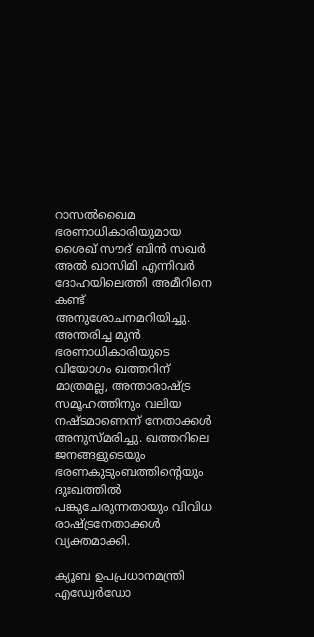റാസൽഖൈമ ഭരണാധികാരിയുമായ ശൈഖ് സൗദ് ബിൻ സഖർ അൽ ഖാസിമി എന്നിവർ ദോഹയിലെത്തി അമീറിനെ കണ്ട് അനുശോചനമറിയിച്ചു. അന്തരിച്ച മുൻ ഭരണാധികാരിയുടെ വിയോഗം ഖത്തറിന് മാത്രമല്ല, അന്താരാഷ്ട്ര സമൂഹത്തിനും വലിയ നഷ്ടമാണെന്ന് നേതാക്കൾ അനുസ്മരിച്ചു. ഖത്തറിലെ ജനങ്ങളുടെയും ഭരണകുടുംബത്തിന്റെയും ദുഃഖത്തിൽ പങ്കുചേരുന്നതായും വിവിധ രാഷ്ട്രനേതാക്കൾ വ്യക്തമാക്കി.

ക്യൂബ ഉപപ്രധാനമന്ത്രി എഡ്വേർഡോ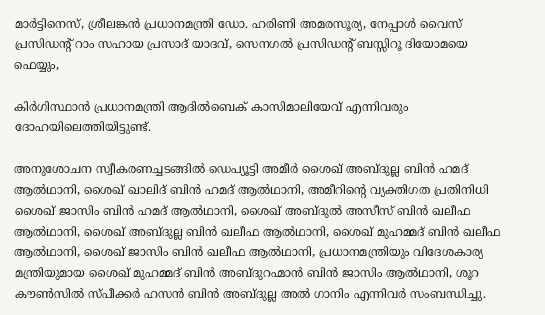മാർട്ടിനെസ്, ശ്രീലങ്കൻ പ്രധാനമന്ത്രി ഡോ. ഹരിണി അമരസൂര്യ, നേപ്പാൾ വൈസ് പ്രസിഡന്റ് റാം സഹായ പ്രസാദ് യാദവ്, സെനഗൽ പ്രസിഡന്റ് ബസ്സിറൂ ദിയോമയെ ഫെയ്യും,

കിർഗിസ്ഥാൻ പ്രധാനമന്ത്രി ആദിൽബെക് കാസിമാലിയേവ് എന്നിവരും ദോഹയിലെത്തിയിട്ടുണ്ട്.

അനുശോചന സ്വീകരണച്ചടങ്ങിൽ ഡെപ്യൂട്ടി അമീർ ശൈഖ് അബ്ദുല്ല ബിൻ ഹമദ് ആൽഥാനി, ശൈഖ് ഖാലിദ് ബിൻ ഹമദ് ആൽഥാനി, അമീറിന്റെ വ്യക്തിഗത പ്രതിനിധി ശൈഖ് ജാസിം ബിൻ ഹമദ് ആൽഥാനി, ശൈഖ് അബ്ദുൽ അസീസ് ബിൻ ഖലീഫ ആൽഥാനി, ശൈഖ് അബ്ദുല്ല ബിൻ ഖലീഫ ആൽഥാനി, ശൈഖ് മുഹമ്മദ് ബിൻ ഖലീഫ ആൽഥാനി, ശൈഖ് ജാസിം ബിൻ ഖലീഫ ആൽഥാനി, പ്രധാനമന്ത്രിയും വിദേശകാര്യ മന്ത്രിയുമായ ശൈഖ് മുഹമ്മദ് ബിൻ അബ്ദുറഹ്മാൻ ബിൻ ജാസിം ആൽഥാനി, ശൂറ കൗൺസിൽ സ്പീക്കർ ഹസൻ ബിൻ അബ്ദുല്ല അൽ ഗാനിം എന്നിവർ സംബന്ധിച്ചു.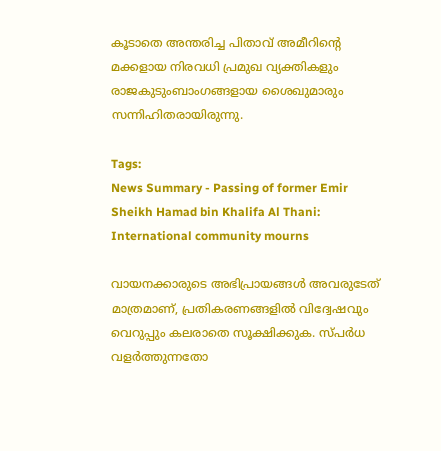കൂടാതെ അന്തരിച്ച പിതാവ് അമീറിന്റെ മക്കളായ നിരവധി പ്രമുഖ വ്യക്തികളും രാജകുടുംബാംഗങ്ങളായ ശൈഖുമാരും സന്നിഹിതരായിരുന്നു.

Tags:
News Summary - Passing of former Emir Sheikh Hamad bin Khalifa Al Thani: International community mourns

വായനക്കാരുടെ അഭിപ്രായങ്ങള്‍ അവരുടേത് മാത്രമാണ്, പ്രതികരണങ്ങളിൽ വിദ്വേഷവും വെറുപ്പും കലരാതെ സൂക്ഷിക്കുക. സ്പർധ വളർത്തുന്നതോ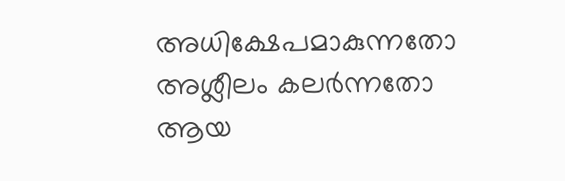അധിക്ഷേപമാകുന്നതോ അശ്ലീലം കലർന്നതോ ആയ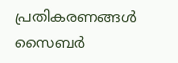പ്രതികരണങ്ങൾ സൈബർ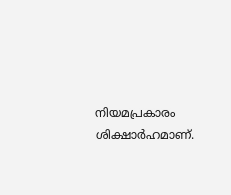നിയമപ്രകാരം ശിക്ഷാർഹമാണ്.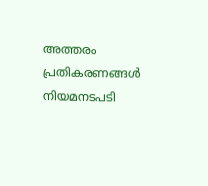അത്തരം പ്രതികരണങ്ങൾ നിയമനടപടി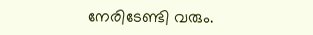നേരിടേണ്ടി വരും.